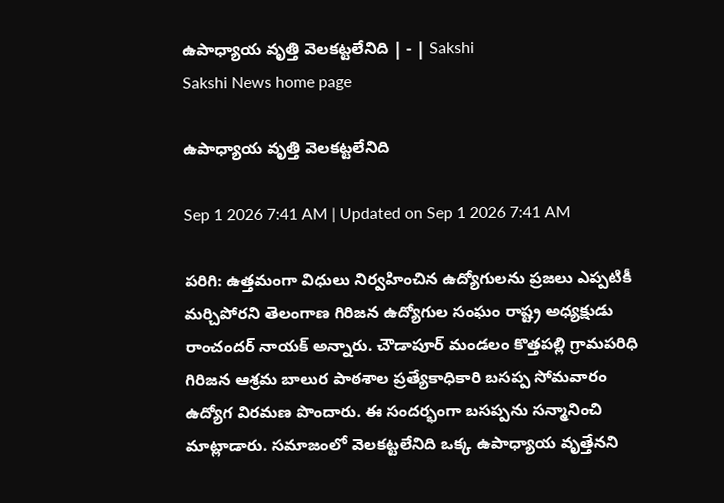ఉపాధ్యాయ వృత్తి వెలకట్టలేనిది | - | Sakshi
Sakshi News home page

ఉపాధ్యాయ వృత్తి వెలకట్టలేనిది

Sep 1 2026 7:41 AM | Updated on Sep 1 2026 7:41 AM

పరిగి: ఉత్తమంగా విధులు నిర్వహించిన ఉద్యోగులను ప్రజలు ఎప్పటికీ మర్చిపోరని తెలంగాణ గిరిజన ఉద్యోగుల సంఘం రాష్ట్ర అధ్యక్షుడు రాంచందర్‌ నాయక్‌ అన్నారు. చౌడాపూర్‌ మండలం కొత్తపల్లి గ్రామపరిధి గిరిజన ఆశ్రమ బాలుర పాఠశాల ప్రత్యేకాధికారి బసప్ప సోమవారం ఉద్యోగ విరమణ పొందారు. ఈ సందర్భంగా బసప్పను సన్మానించి మాట్లాడారు. సమాజంలో వెలకట్టలేనిది ఒక్క ఉపాధ్యాయ వృత్తేనని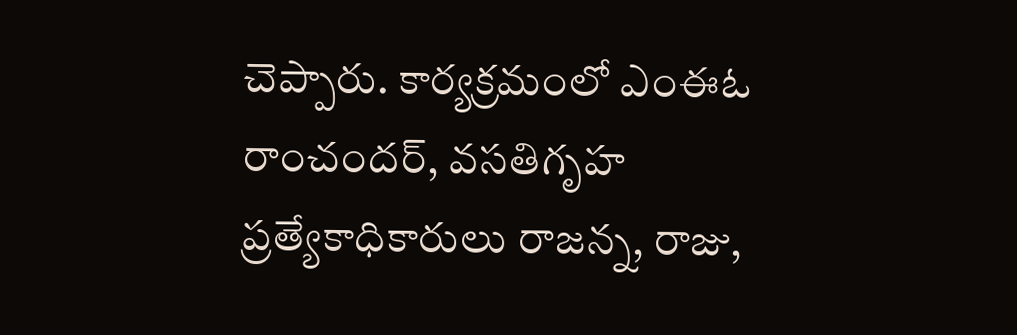చెప్పారు. కార్యక్రమంలో ఎంఈఓ రాంచందర్‌, వసతిగృహ ప్రత్యేకాధికారులు రాజన్న, రాజు,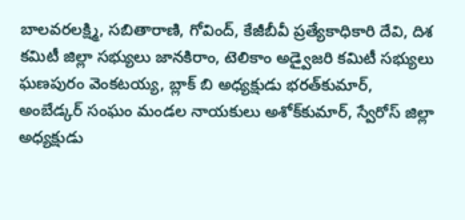బాలవరలక్ష్మి, సబితారాణి, గోవింద్‌, కేజీబీవీ ప్రత్యేకాధికారి దేవి, దిశ కమిటీ జిల్లా సభ్యులు జానకిరాం, టెలికాం అడ్వైజరి కమిటీ సభ్యులు ఘణపురం వెంకటయ్య, బ్లాక్‌ బి అధ్యక్షుడు భరత్‌కుమార్‌, అంబేడ్కర్‌ సంఘం మండల నాయకులు అశోక్‌కుమార్‌, స్వేరోస్‌ జిల్లా అధ్యక్షుడు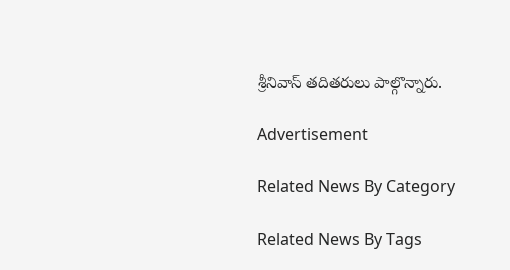శ్రీనివాస్‌ తదితరులు పాల్గొన్నారు.

Advertisement

Related News By Category

Related News By Tags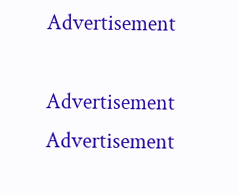Advertisement

Advertisement
Advertisement